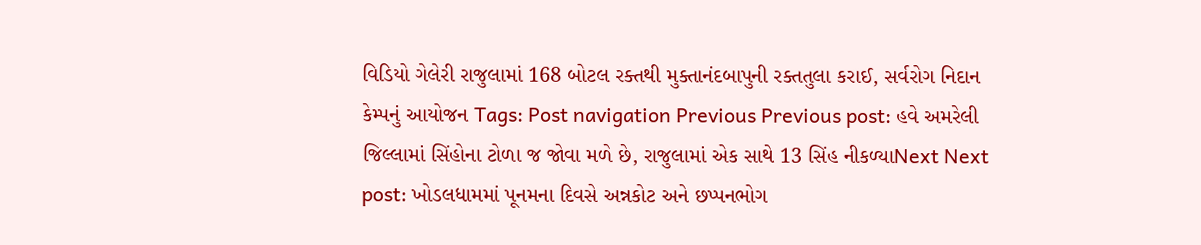વિડિયો ગેલેરી રાજુલામાં 168 બોટલ રક્તથી મુક્તાનંદબાપુની રક્તતુલા કરાઈ, સર્વરોગ નિદાન કેમ્પનું આયોજન Tags: Post navigation Previous Previous post: હવે અમરેલી જિલ્લામાં સિંહોના ટોળા જ જોવા મળે છે, રાજુલામાં એક સાથે 13 સિંહ નીકળ્યાNext Next post: ખોડલધામમાં પૂનમના દિવસે અન્નકોટ અને છપ્પનભોગ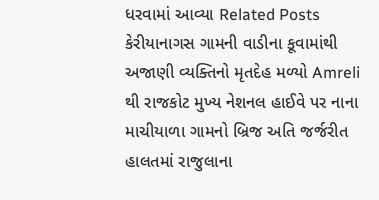ધરવામાં આવ્યા Related Posts કેરીયાનાગસ ગામની વાડીના કૂવામાંથી અજાણી વ્યક્તિનો મૃતદેહ મળ્યો Amreli થી રાજકોટ મુખ્ય નેશનલ હાઈવે પર નાના માચીયાળા ગામનો બ્રિજ અતિ જર્જરીત હાલતમાં રાજુલાના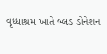વૃધ્ધાશ્રમ ખાતે બ્લડ ડોનેશન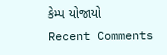કેમ્પ યોજાયો
Recent Comments